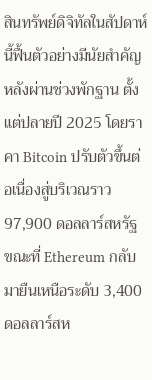สินทรัพย์ดิจิทัลในสัปดาห์นี้ฟื้นตัวอย่างมีนัยสำคัญ หลังผ่านช่วงพักฐาน ตั้งแต่ปลายปี 2025 โดยราคา Bitcoin ปรับตัวขึ้นต่อเนื่องสู่บริเวณราว 97,900 ดอลลาร์สหรัฐ ขณะที่ Ethereum กลับมายืนเหนือระดับ 3,400 ดอลลาร์สห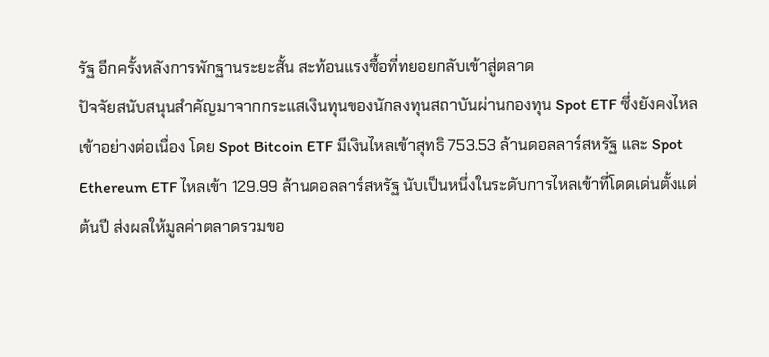รัฐ อีกครั้งหลังการพักฐานระยะสั้น สะท้อนแรงซื้อที่ทยอยกลับเข้าสู่ตลาด
ปัจจัยสนับสนุนสำคัญมาจากกระแสเงินทุนของนักลงทุนสถาบันผ่านกองทุน Spot ETF ซึ่งยังคงไหลเข้าอย่างต่อเนื่อง โดย Spot Bitcoin ETF มีเงินไหลเข้าสุทธิ 753.53 ล้านดอลลาร์สหรัฐ และ Spot Ethereum ETF ไหลเข้า 129.99 ล้านดอลลาร์สหรัฐ นับเป็นหนึ่งในระดับการไหลเข้าที่โดดเด่นตั้งแต่ต้นปี ส่งผลให้มูลค่าตลาดรวมขอ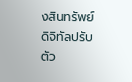งสินทรัพย์ดิจิทัลปรับตัว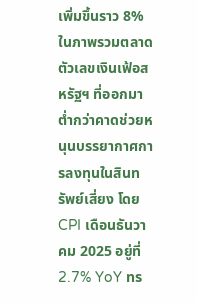เพิ่มขึ้นราว 8%
ในภาพรวมตลาด ตัวเลขเงินเฟ้อสหรัฐฯ ที่ออกมาต่ำกว่าคาดช่วยหนุนบรรยากาศการลงทุนในสินทรัพย์เสี่ยง โดย CPI เดือนธันวาคม 2025 อยู่ที่ 2.7% YoY ทร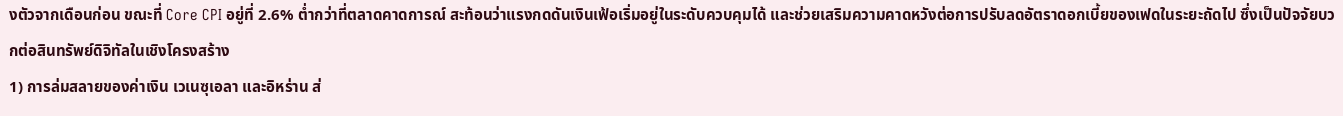งตัวจากเดือนก่อน ขณะที่ Core CPI อยู่ที่ 2.6% ต่ำกว่าที่ตลาดคาดการณ์ สะท้อนว่าแรงกดดันเงินเฟ้อเริ่มอยู่ในระดับควบคุมได้ และช่วยเสริมความคาดหวังต่อการปรับลดอัตราดอกเบี้ยของเฟดในระยะถัดไป ซึ่งเป็นปัจจัยบวกต่อสินทรัพย์ดิจิทัลในเชิงโครงสร้าง
1) การล่มสลายของค่าเงิน เวเนซุเอลา และอิหร่าน ส่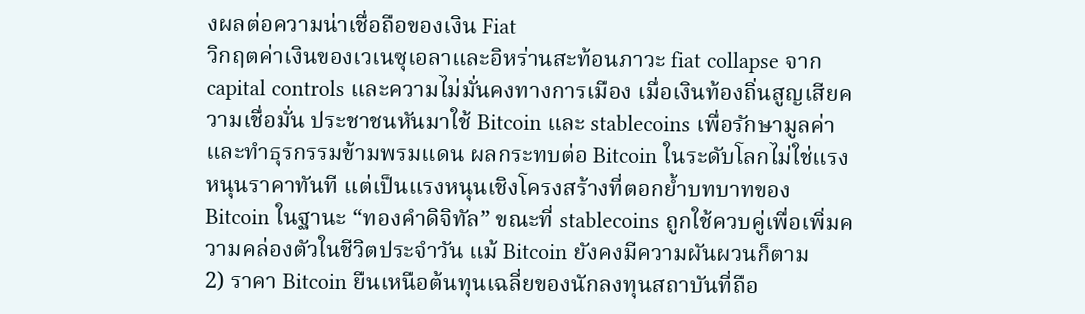งผลต่อความน่าเชื่อถือของเงิน Fiat
วิกฤตค่าเงินของเวเนซุเอลาและอิหร่านสะท้อนภาวะ fiat collapse จาก capital controls และความไม่มั่นคงทางการเมือง เมื่อเงินท้องถิ่นสูญเสียความเชื่อมั่น ประชาชนหันมาใช้ Bitcoin และ stablecoins เพื่อรักษามูลค่าและทำธุรกรรมข้ามพรมแดน ผลกระทบต่อ Bitcoin ในระดับโลกไม่ใช่แรงหนุนราคาทันที แต่เป็นแรงหนุนเชิงโครงสร้างที่ตอกย้ำบทบาทของ Bitcoin ในฐานะ “ทองคำดิจิทัล” ขณะที่ stablecoins ถูกใช้ควบคู่เพื่อเพิ่มความคล่องตัวในชีวิตประจำวัน แม้ Bitcoin ยังคงมีความผันผวนก็ตาม
2) ราคา Bitcoin ยืนเหนือต้นทุนเฉลี่ยของนักลงทุนสถาบันที่ถือ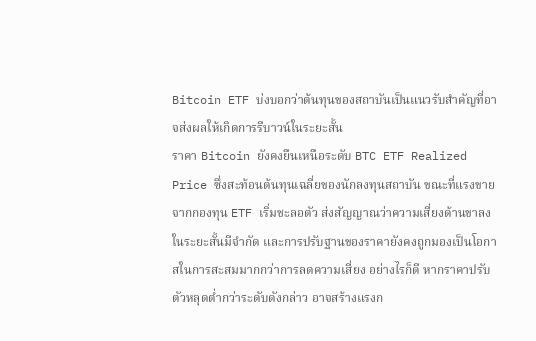Bitcoin ETF บ่งบอกว่าต้นทุนของสถาบันเป็นแนวรับสำคัญที่อาจส่งผลให้เกิดการรีบาวน์ในระยะสั้น
ราคา Bitcoin ยังคงยืนเหนือระดับ BTC ETF Realized Price ซึ่งสะท้อนต้นทุนเฉลี่ยของนักลงทุนสถาบัน ขณะที่แรงขายจากกองทุน ETF เริ่มชะลอตัว ส่งสัญญาณว่าความเสี่ยงด้านขาลงในระยะสั้นมีจำกัด และการปรับฐานของราคายังคงถูกมองเป็นโอกาสในการสะสมมากกว่าการลดความเสี่ยง อย่างไรก็ดี หากราคาปรับตัวหลุดต่ำกว่าระดับดังกล่าว อาจสร้างแรงก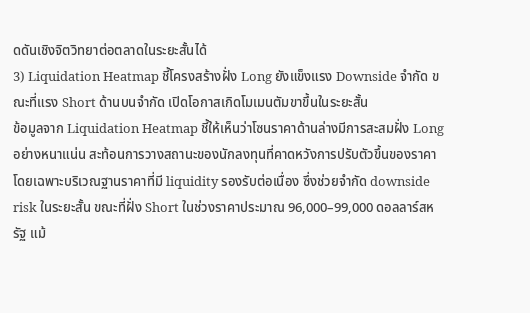ดดันเชิงจิตวิทยาต่อตลาดในระยะสั้นได้
3) Liquidation Heatmap ชี้โครงสร้างฝั่ง Long ยังแข็งแรง Downside จำกัด ขณะที่แรง Short ด้านบนจำกัด เปิดโอกาสเกิดโมเมนตัมขาขึ้นในระยะสั้น
ข้อมูลจาก Liquidation Heatmap ชี้ให้เห็นว่าโซนราคาด้านล่างมีการสะสมฝั่ง Long อย่างหนาแน่น สะท้อนการวางสถานะของนักลงทุนที่คาดหวังการปรับตัวขึ้นของราคา โดยเฉพาะบริเวณฐานราคาที่มี liquidity รองรับต่อเนื่อง ซึ่งช่วยจำกัด downside risk ในระยะสั้น ขณะที่ฝั่ง Short ในช่วงราคาประมาณ 96,000–99,000 ดอลลาร์สหรัฐ แม้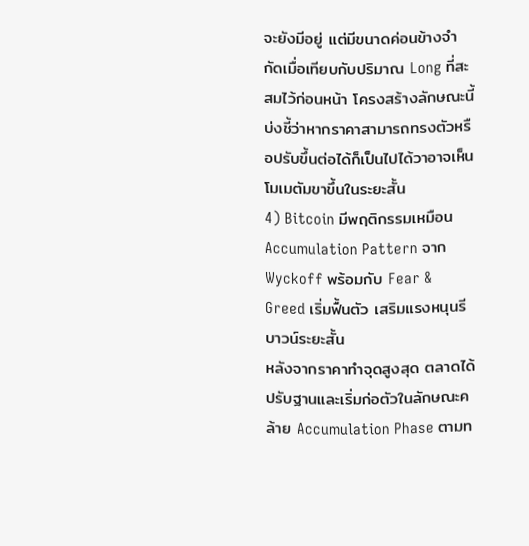จะยังมีอยู่ แต่มีขนาดค่อนข้างจำกัดเมื่อเทียบกับปริมาณ Long ที่สะสมไว้ก่อนหน้า โครงสร้างลักษณะนี้บ่งชี้ว่าหากราคาสามารถทรงตัวหรือปรับขึ้นต่อได้ก็เป็นไปได้วาอาจเห็นโมเมตัมขาขึ้นในระยะสั้น
4) Bitcoin มีพฤติกรรมเหมือน Accumulation Pattern จาก Wyckoff พร้อมกับ Fear & Greed เริ่มฟื้นตัว เสริมแรงหนุนรีบาวน์ระยะสั้น
หลังจากราคาทำจุดสูงสุด ตลาดได้ปรับฐานและเริ่มก่อตัวในลักษณะคล้าย Accumulation Phase ตามท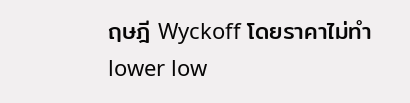ฤษฎี Wyckoff โดยราคาไม่ทำ lower low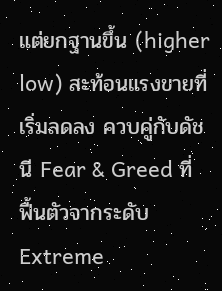แต่ยกฐานขึ้น (higher low) สะท้อนแรงขายที่เริ่มลดลง ควบคู่กับดัชนี Fear & Greed ที่ฟื้นตัวจากระดับ Extreme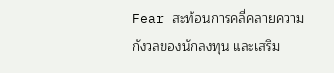Fear สะท้อนการคลี่คลายความกังวลของนักลงทุน และเสริม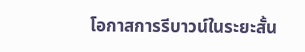โอกาสการรีบาวน์ในระยะสั้น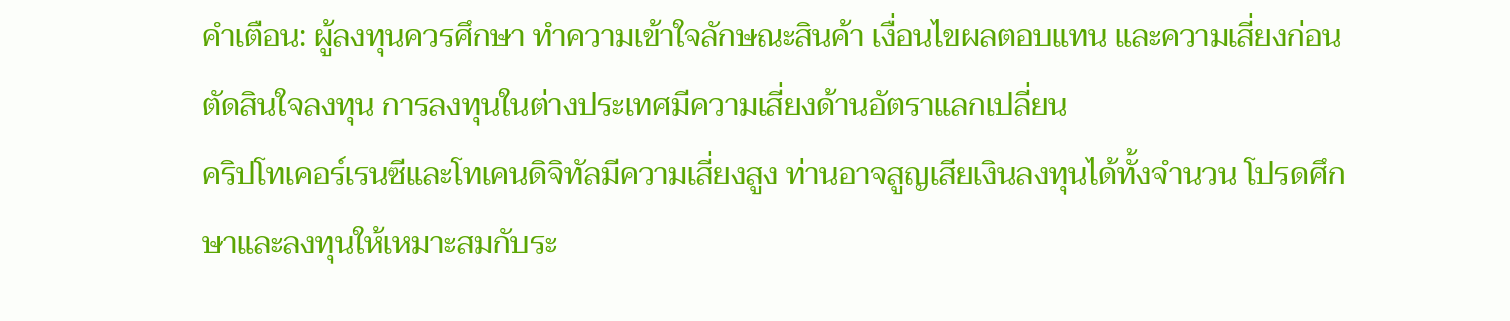คำเตือน: ผู้ลงทุนควรศึกษา ทำความเข้าใจลักษณะสินค้า เงื่อนไขผลตอบแทน และความเสี่ยงก่อนตัดสินใจลงทุน การลงทุนในต่างประเทศมีความเสี่ยงด้านอัตราแลกเปลี่ยน
คริปโทเคอร์เรนซีและโทเคนดิจิทัลมีความเสี่ยงสูง ท่านอาจสูญเสียเงินลงทุนได้ทั้งจำนวน โปรดศึกษาและลงทุนให้เหมาะสมกับระ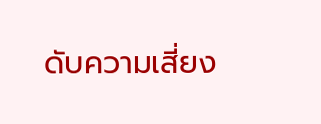ดับความเสี่ยง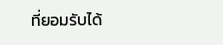ที่ยอมรับได้